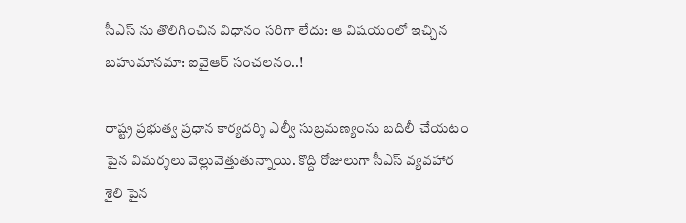సీఎస్ ను తొలిగించిన విధానం సరిగా లేదు: ఆ విషయంలో ఇచ్చిన బహుమానమా: ఐవైఆర్ సంచలనం..!

రాష్ట్ర ప్రభుత్వ ప్రధాన కార్యదర్శి ఎల్వీ సుబ్రమణ్యంను బదిలీ చేయటం పైన విమర్శలు వెల్లువెత్తుతున్నాయి. కొద్ది రోజులుగా సీఎస్ వ్యవహార శైలి పైన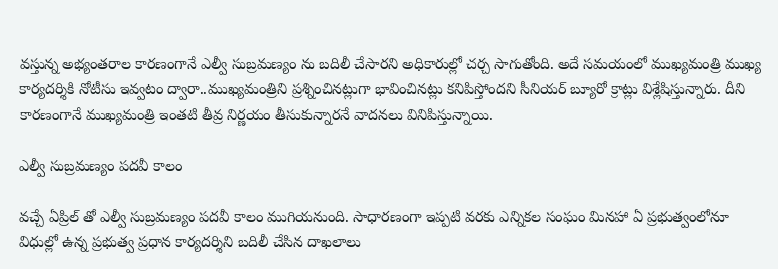వస్తున్న అభ్యంతరాల కారణంగానే ఎల్వీ సుబ్రమణ్యం ను బదిలీ చేసారని అధికారుల్లో చర్చ సాగుతోంది. అదే సమయంలో ముఖ్యమంత్రి ముఖ్య కార్యదర్శికి నోటీసు ఇవ్వటం ద్వారా..ముఖ్యమంత్రిని ప్రశ్నించినట్లుగా భావించినట్లు కనిపిస్తోందని సీనియర్ బ్యూరో క్రాట్లు విశ్లేషిస్తున్నారు. దీని కారణంగానే ముఖ్యమంత్రి ఇంతటి తీవ్ర నిర్ణయం తీసుకున్నారనే వాదనలు వినిపిస్తున్నాయి.

ఎల్వీ సుబ్రమణ్యం పదవీ కాలం

వచ్చే ఏప్రిల్ తో ఎల్వీ సుబ్రమణ్యం పదవీ కాలం ముగియనుంది. సాధారణంగా ఇప్పటి వరకు ఎన్నికల సంఘం మినహా ఏ ప్రభుత్వంలోనూ విధుల్లో ఉన్న ప్రభుత్వ ప్రధాన కార్యదర్శిని బదిలీ చేసిన దాఖలాలు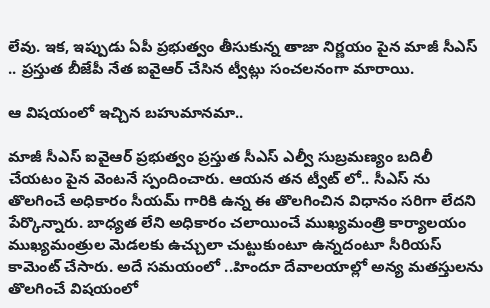లేవు. ఇక, ఇప్పుడు ఏపీ ప్రభుత్వం తీసుకున్న తాజా నిర్ణయం పైన మాజీ సీఎస్ .. ప్రస్తుత బీజేపీ నేత ఐవైఆర్ చేసిన ట్వీట్లు సంచలనంగా మారాయి.

ఆ విషయంలో ఇచ్చిన బహుమానమా..

మాజీ సీఎస్ ఐవైఆర్ ప్రభుత్వం ప్రస్తుత సీఎస్ ఎల్వీ సుబ్రమణ్యం బదిలీ చేయటం పైన వెంటనే స్పందించారు. ఆయన తన ట్వీట్ లో.. సీఎస్ ను తొలగించే అధికారం సీయమ్ గారికి ఉన్న ఈ తొలగించిన విధానం సరిగా లేదని పేర్కొన్నారు. బాధ్యత లేని అధికారం చలాయించే ముఖ్యమంత్రి కార్యాలయం ముఖ్యమంత్రుల మెడలకు ఉచ్చులా చుట్టుకుంటూ ఉన్నదంటూ సీరియస్ కామెంట్ చేసారు. అదే సమయంలో ..హిందూ దేవాలయాల్లో అన్య మతస్తులను తొలగించే విషయంలో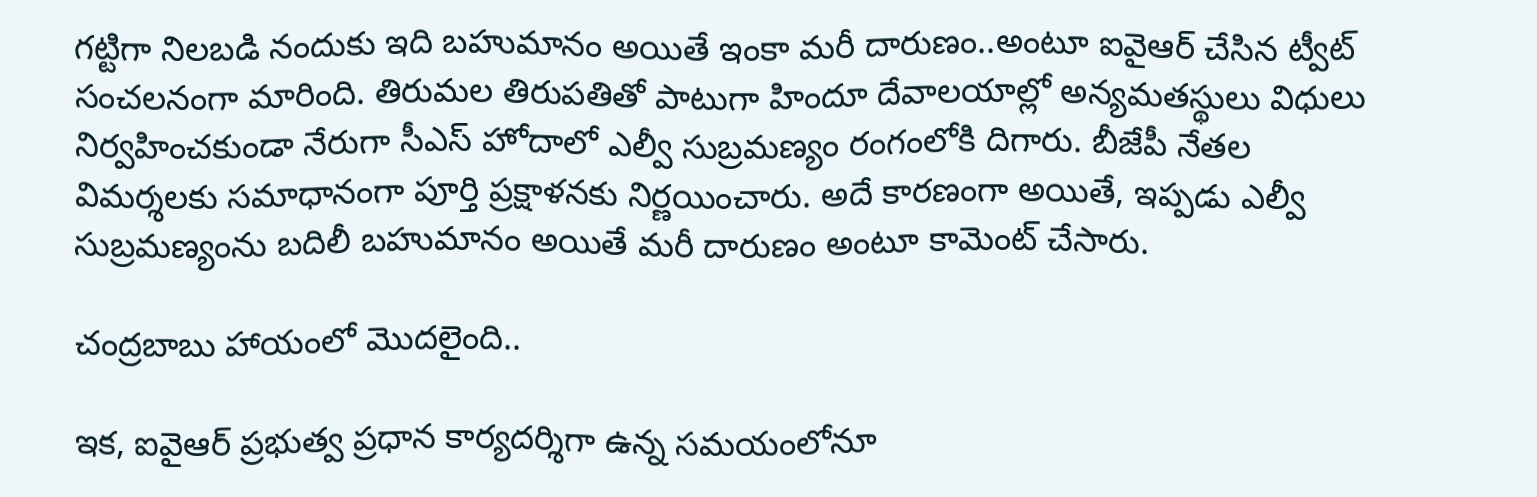గట్టిగా నిలబడి నందుకు ఇది బహుమానం అయితే ఇంకా మరీ దారుణం..అంటూ ఐవైఆర్ చేసిన ట్వీట్ సంచలనంగా మారింది. తిరుమల తిరుపతితో పాటుగా హిందూ దేవాలయాల్లో అన్యమతస్థులు విధులు నిర్వహించకుండా నేరుగా సీఎస్ హోదాలో ఎల్వీ సుబ్రమణ్యం రంగంలోకి దిగారు. బీజేపీ నేతల విమర్శలకు సమాధానంగా పూర్తి ప్రక్షాళనకు నిర్ణయించారు. అదే కారణంగా అయితే, ఇప్పడు ఎల్వీ సుబ్రమణ్యంను బదిలీ బహుమానం అయితే మరీ దారుణం అంటూ కామెంట్ చేసారు.

చంద్రబాబు హాయంలో మొదలైంది..

ఇక, ఐవైఆర్ ప్రభుత్వ ప్రధాన కార్యదర్శిగా ఉన్న సమయంలోనూ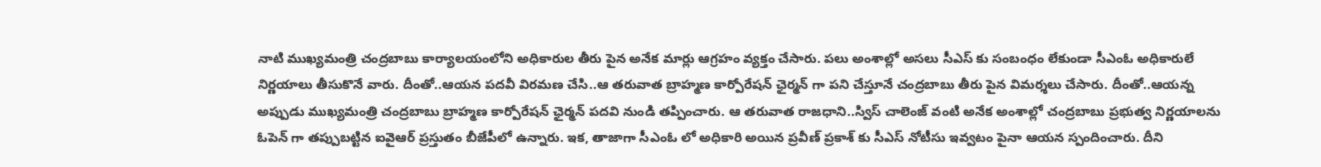నాటి ముఖ్యమంత్రి చంద్రబాబు కార్యాలయంలోని అధికారుల తీరు పైన అనేక మార్లు ఆగ్రహం వ్యక్తం చేసారు. పలు అంశాల్లో అసలు సీఎస్ కు సంబంధం లేకుండా సీఎంఓ అధికారులే నిర్ణయాలు తీసుకొనే వారు. దీంతో..ఆయన పదవీ విరమణ చేసి..ఆ తరువాత బ్రాహ్మణ కార్పోరేషన్ ఛైర్మన్ గా పని చేస్తూనే చంద్రబాబు తీరు పైన విమర్శలు చేసారు. దీంతో..ఆయన్న అప్పుడు ముఖ్యమంత్రి చంద్రబాబు బ్రాహ్మణ కార్పోరేషన్ ఛైర్మన్ పదవి నుండి తప్పించారు. ఆ తరువాత రాజధాని..స్విస్ చాలెంజ్ వంటి అనేక అంశాల్లో చంద్రబాబు ప్రభుత్వ నిర్ణయాలను ఓపెన్ గా తప్పుబట్టిన ఐవైఆర్ ప్రస్తుతం బీజేపీలో ఉన్నారు. ఇక, తాజాగా సీఎంఓ లో అధికారి అయిన ప్రవీణ్ ప్రకాశ్ కు సీఎస్ నోటీసు ఇవ్వటం పైనా ఆయన స్పందించారు. దీని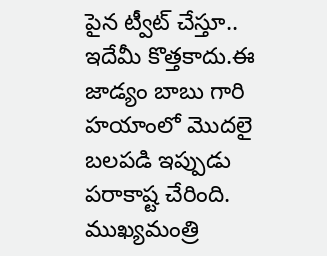పైన ట్వీట్ చేస్తూ.. ఇదేమీ కొత్తకాదు.ఈ జాడ్యం బాబు గారి హయాంలో మొదలై బలపడి ఇప్పుడు పరాకాష్ట చేరింది. ముఖ్యమంత్రి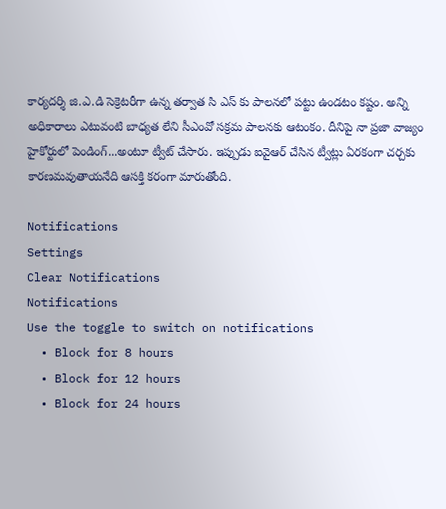కార్యదర్శి జి.ఎ.డి సెక్రెటరీగా ఉన్న తర్వాత సి ఎస్ కు పాలనలో పట్టు ఉండటం కష్టం. అన్ని అధికారాలు ఎటువంటి బాధ్యత లేని సీఎంవో సక్రమ పాలనకు ఆటంకం. దీనిపై నా ప్రజా వాజ్యం హైకోర్టులో పెండింగ్...అంటూ ట్వీట్ చేసారు. ఇప్పుడు ఐవైఆర్ చేసిన ట్వీట్లు ఏరకంగా చర్చకు కారణమవుతాయనేది ఆసక్తి కరంగా మారుతోంది.

Notifications
Settings
Clear Notifications
Notifications
Use the toggle to switch on notifications
  • Block for 8 hours
  • Block for 12 hours
  • Block for 24 hours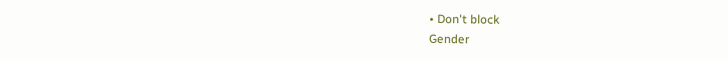• Don't block
Gender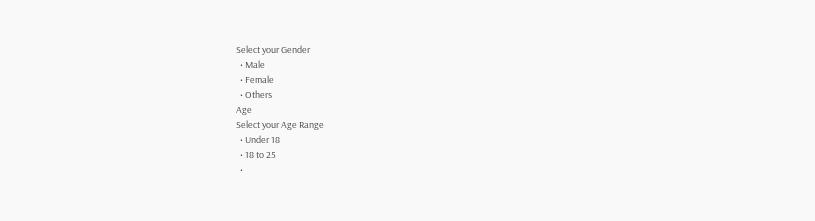Select your Gender
  • Male
  • Female
  • Others
Age
Select your Age Range
  • Under 18
  • 18 to 25
  •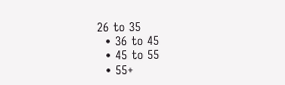26 to 35
  • 36 to 45
  • 45 to 55
  • 55+